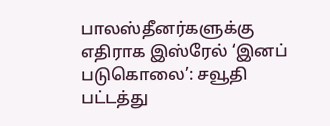பாலஸ்தீனர்களுக்கு எதிராக இஸ்ரேல் ‘இனப் படுகொலை’: சவூதி பட்டத்து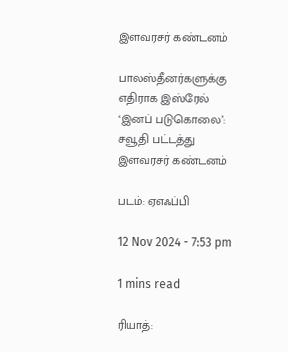இளவரசர் கண்டனம்

பாலஸ்தீனர்களுக்கு எதிராக இஸ்ரேல் ‘இனப் படுகொலை’: சவூதி பட்டத்து இளவரசர் கண்டனம்

படம்: ஏஎஃப்பி

12 Nov 2024 - 7:53 pm

1 mins read

ரியாத்: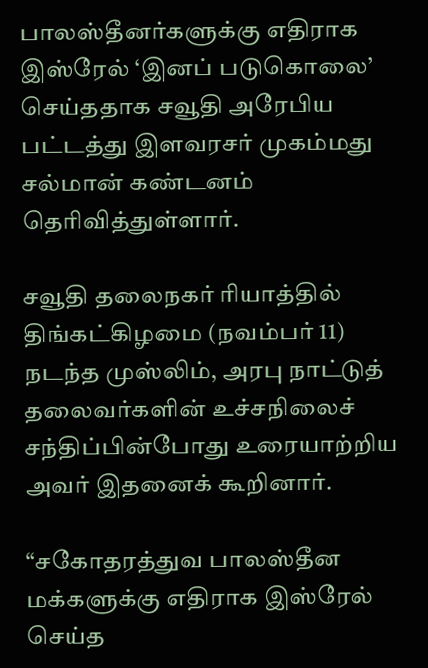பாலஸ்தீனர்களுக்கு எதிராக இஸ்ரேல் ‘இனப் படுகொலை’ செய்ததாக சவூதி அரேபிய பட்டத்து இளவரசர் முகம்மது சல்மான் கண்டனம் தெரிவித்துள்ளார்.

சவூதி தலைநகர் ரியாத்தில் திங்கட்கிழமை (நவம்பர் 11) நடந்த முஸ்லிம், அரபு நாட்டுத் தலைவர்களின் உச்சநிலைச் சந்திப்பின்போது உரையாற்றிய அவர் இதனைக் கூறினார்.

“சகோதரத்துவ பாலஸ்தீன மக்களுக்கு எதிராக இஸ்ரேல் செய்த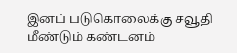இனப் படுகொலைக்கு சவூதி மீண்டும் கண்டனம்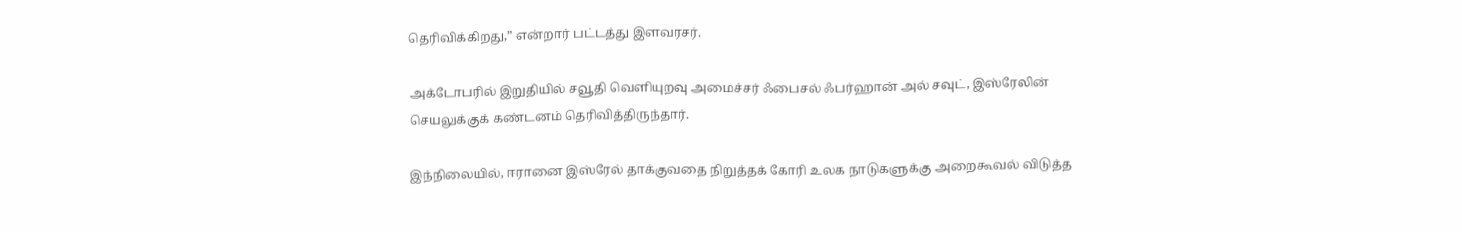தெரிவிக்கிறது,” என்றார் பட்டத்து இளவரசர்.

அக்டோபரில் இறுதியில் சவூதி வெளியுறவு அமைச்சர் ஃபைசல் ஃபர்ஹான் அல் சவுட், இஸ்ரேலின் செயலுக்குக் கண்டனம் தெரிவித்திருந்தார்.

இந்நிலையில், ஈரானை இஸ்ரேல் தாக்குவதை நிறுத்தக் கோரி உலக நாடுகளுக்கு அறைகூவல் விடுத்த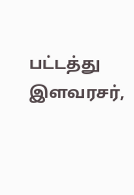பட்டத்து இளவரசர்,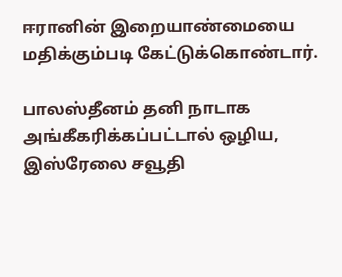ஈரானின் இறையாண்மையை மதிக்கும்படி கேட்டுக்கொண்டார்.

பாலஸ்தீனம் தனி நாடாக அங்கீகரிக்கப்பட்டால் ஒழிய, இஸ்ரேலை சவூதி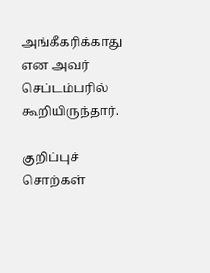அங்கீகரிக்காது என அவர் செப்டம்பரில் கூறியிருந்தார்.

குறிப்புச் சொற்கள்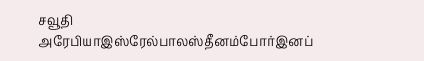சவூதி அரேபியாஇஸ்ரேல்பாலஸ்தீனம்போர்இனப்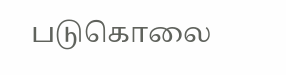படுகொலை